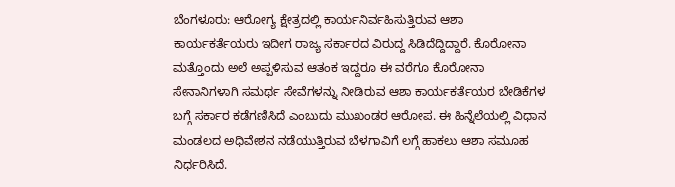ಬೆಂಗಳೂರು: ಆರೋಗ್ಯ ಕ್ಷೇತ್ರದಲ್ಲಿ ಕಾರ್ಯನಿರ್ವಹಿಸುತ್ತಿರುವ ಆಶಾ ಕಾರ್ಯಕರ್ತೆಯರು ಇದೀಗ ರಾಜ್ಯ ಸರ್ಕಾರದ ವಿರುದ್ದ ಸಿಡಿದೆದ್ದಿದ್ದಾರೆ. ಕೊರೋನಾ ಮತ್ತೊಂದು ಅಲೆ ಅಪ್ಪಳಿಸುವ ಆತಂಕ ಇದ್ದರೂ ಈ ವರೆಗೂ ಕೊರೋನಾ ಸೇನಾನಿಗಳಾಗಿ ಸಮರ್ಥ ಸೇವೆಗಳನ್ನು ನೀಡಿರುವ ಆಶಾ ಕಾರ್ಯಕರ್ತೆಯರ ಬೇಡಿಕೆಗಳ ಬಗ್ಗೆ ಸರ್ಕಾರ ಕಡೆಗಣಿಸಿದೆ ಎಂಬುದು ಮುಖಂಡರ ಆರೋಪ. ಈ ಹಿನ್ನೆಲೆಯಲ್ಲಿ ವಿಧಾನ ಮಂಡಲದ ಅಧಿವೇಶನ ನಡೆಯುತ್ತಿರುವ ಬೆಳಗಾವಿಗೆ ಲಗ್ಗೆ ಹಾಕಲು ಆಶಾ ಸಮೂಹ ನಿರ್ಧರಿಸಿದೆ.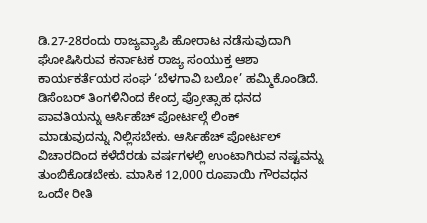ಡಿ.27-28ರಂದು ರಾಜ್ಯವ್ಯಾಪಿ ಹೋರಾಟ ನಡೆಸುವುದಾಗಿ ಘೋಷಿಸಿರುವ ಕರ್ನಾಟಕ ರಾಜ್ಯ ಸಂಯುಕ್ತ ಆಶಾ ಕಾರ್ಯಕರ್ತೆಯರ ಸಂಘ ‘ಬೆಳಗಾವಿ ಬಲೋ’ ಹಮ್ಮಿಕೊಂಡಿದೆ.
ಡಿಸೆಂಬರ್ ತಿಂಗಳಿನಿಂದ ಕೇಂದ್ರ ಪ್ರೋತ್ಸಾಹ ಧನದ ಪಾವತಿಯನ್ನು ಆರ್ಸಿಹೆಚ್ ಪೋರ್ಟಲ್ಗೆ ಲಿಂಕ್
ಮಾಡುವುದನ್ನು ನಿಲ್ಲಿಸಬೇಕು. ಆರ್ಸಿಹೆಚ್ ಪೋರ್ಟಲ್ ವಿಚಾರದಿಂದ ಕಳೆದೆರಡು ವರ್ಷಗಳಲ್ಲಿ ಉಂಟಾಗಿರುವ ನಷ್ಟವನ್ನು ತುಂಬಿಕೊಡಬೇಕು. ಮಾಸಿಕ 12,000 ರೂಪಾಯಿ ಗೌರವಧನ ಒಂದೇ ರೀತಿ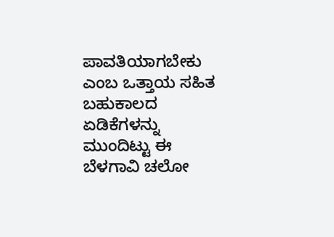ಪಾವತಿಯಾಗಬೇಕು ಎಂಬ ಒತ್ತಾಯ ಸಹಿತ ಬಹುಕಾಲದ ಏಡಿಕೆಗಳನ್ನು ಮುಂದಿಟ್ಟು ಈ ಬೆಳಗಾವಿ ಚಲೋ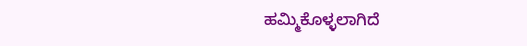ಹಮ್ಮಿಕೊಳ್ಳಲಾಗಿದೆ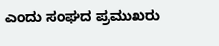ಎಂದು ಸಂಘದ ಪ್ರಮುಖರು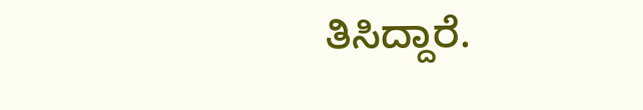ತಿಸಿದ್ದಾರೆ.